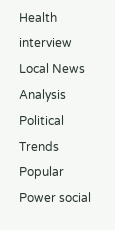Health interview Local News Analysis Political Trends Popular Power social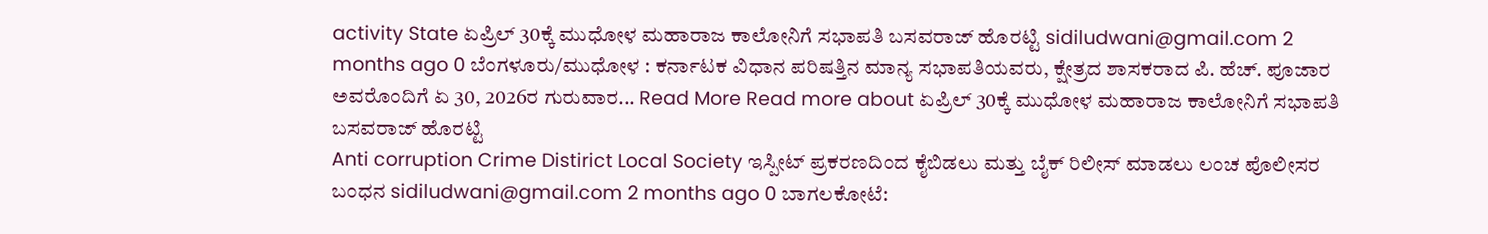activity State ಏಪ್ರಿಲ್ 30ಕ್ಕೆ ಮುಧೋಳ ಮಹಾರಾಜ ಕಾಲೋನಿಗೆ ಸಭಾಪತಿ ಬಸವರಾಜ್ ಹೊರಟ್ಟಿ sidiludwani@gmail.com 2 months ago 0 ಬೆಂಗಳೂರು/ಮುಧೋಳ : ಕರ್ನಾಟಕ ವಿಧಾನ ಪರಿಷತ್ತಿನ ಮಾನ್ಯ ಸಭಾಪತಿಯವರು, ಕ್ಷೇತ್ರದ ಶಾಸಕರಾದ ಪಿ. ಹೆಚ್. ಪೂಜಾರ ಅವರೊಂದಿಗೆ ಏ 30, 2026ರ ಗುರುವಾರ... Read More Read more about ಏಪ್ರಿಲ್ 30ಕ್ಕೆ ಮುಧೋಳ ಮಹಾರಾಜ ಕಾಲೋನಿಗೆ ಸಭಾಪತಿ ಬಸವರಾಜ್ ಹೊರಟ್ಟಿ
Anti corruption Crime Distirict Local Society ಇಸ್ಪೀಟ್ ಪ್ರಕರಣದಿಂದ ಕೈಬಿಡಲು ಮತ್ತು ಬೈಕ್ ರಿಲೀಸ್ ಮಾಡಲು ಲಂಚ ಪೊಲೀಸರ ಬಂಧನ sidiludwani@gmail.com 2 months ago 0 ಬಾಗಲಕೋಟೆ: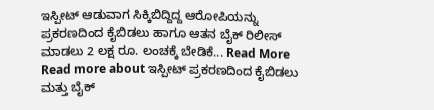ಇಸ್ಪೀಟ್ ಆಡುವಾಗ ಸಿಕ್ಕಿಬಿದ್ದಿದ್ದ ಆರೋಪಿಯನ್ನು ಪ್ರಕರಣದಿಂದ ಕೈಬಿಡಲು ಹಾಗೂ ಆತನ ಬೈಕ್ ರಿಲೀಸ್ ಮಾಡಲು 2 ಲಕ್ಷ ರೂ. ಲಂಚಕ್ಕೆ ಬೇಡಿಕೆ... Read More Read more about ಇಸ್ಪೀಟ್ ಪ್ರಕರಣದಿಂದ ಕೈಬಿಡಲು ಮತ್ತು ಬೈಕ್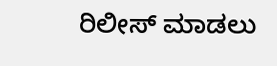ರಿಲೀಸ್ ಮಾಡಲು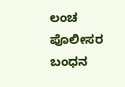ಲಂಚ ಪೊಲೀಸರ ಬಂಧನ